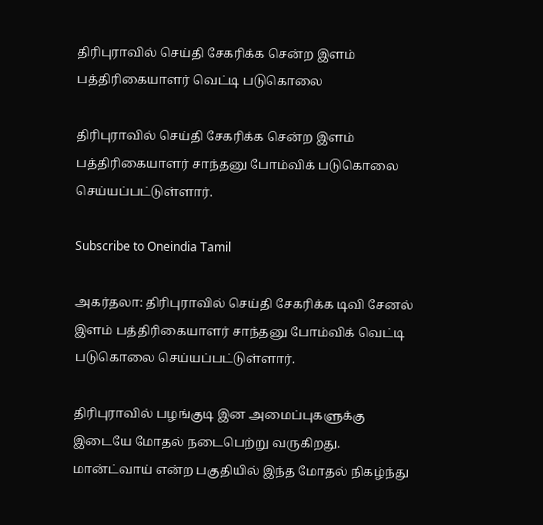திரிபுராவில் செய்தி சேகரிக்க சென்ற இளம் பத்திரிகையாளர் வெட்டி படுகொலை

திரிபுராவில் செய்தி சேகரிக்க சென்ற இளம் பத்திரிகையாளர் சாந்தனு போம்விக் படுகொலை செய்யப்பட்டுள்ளார்.

Subscribe to Oneindia Tamil

அகர்தலா: திரிபுராவில் செய்தி சேகரிக்க டிவி சேனல் இளம் பத்திரிகையாளர் சாந்தனு போம்விக் வெட்டி படுகொலை செய்யப்பட்டுள்ளார்.

திரிபுராவில் பழங்குடி இன அமைப்புகளுக்கு இடையே மோதல் நடைபெற்று வருகிறது. மான்ட்வாய் என்ற பகுதியில் இந்த மோதல் நிகழ்ந்து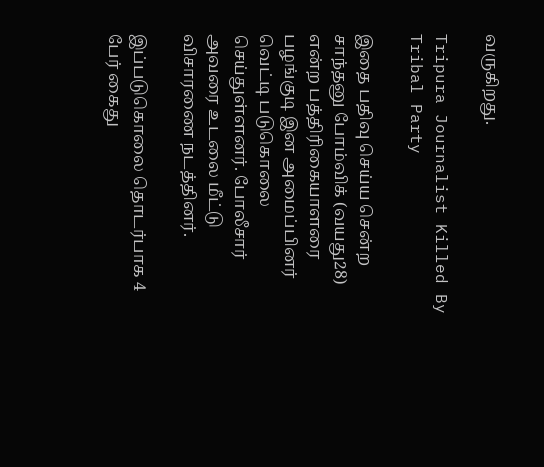வருகிறது.

Tripura Journalist Killed By Tribal Party

இதை பதிவு செய்ய சென்ற சாந்தனு போம்விக் (வயது28) என்ற பத்திரிகையாளரை பழங்குடி இன அமைப்பினர் வெட்டி படுகொலை செய்துள்ளனர். போலீசார் அவரை உடலை மீட்டு விசாரணை நடத்தினர்.

இப்படுகொலை தொடர்பாக 4 பேர் கைது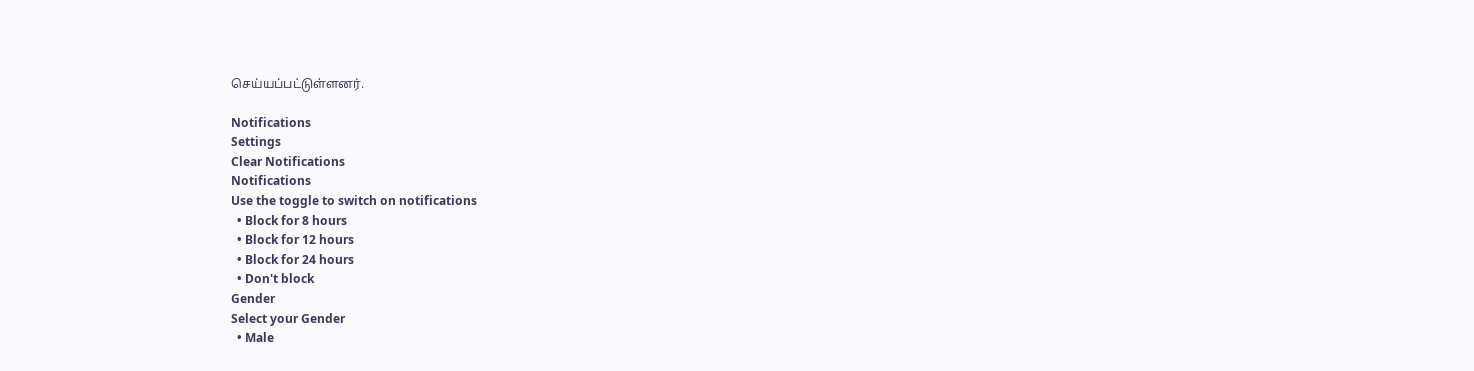செய்யப்பட்டுள்ளனர்.

Notifications
Settings
Clear Notifications
Notifications
Use the toggle to switch on notifications
  • Block for 8 hours
  • Block for 12 hours
  • Block for 24 hours
  • Don't block
Gender
Select your Gender
  • Male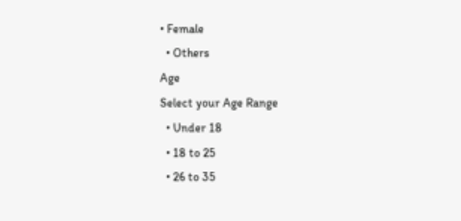• Female
  • Others
Age
Select your Age Range
  • Under 18
  • 18 to 25
  • 26 to 35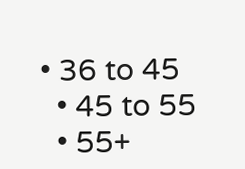• 36 to 45
  • 45 to 55
  • 55+